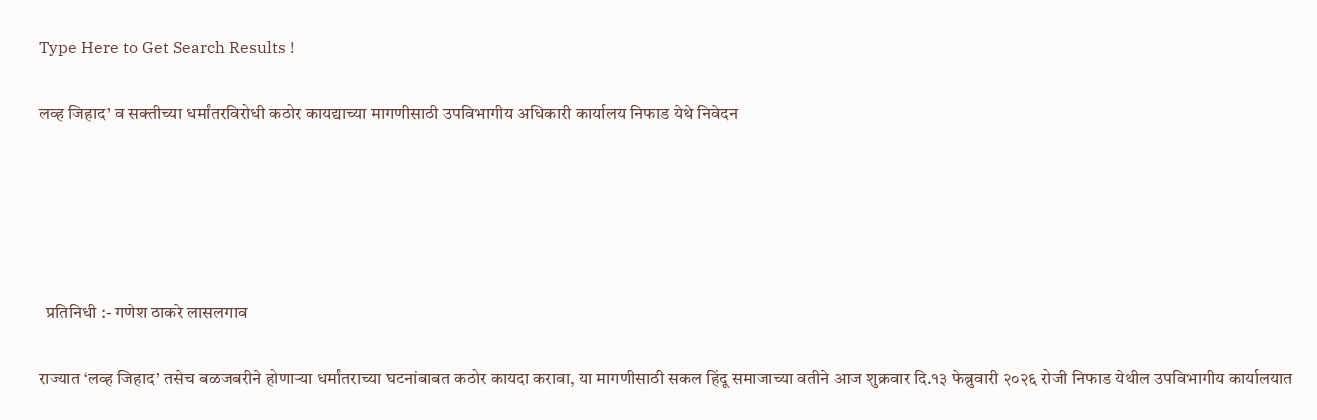Type Here to Get Search Results !

लव्ह जिहाद’ व सक्तीच्या धर्मांतरविरोधी कठोर कायद्याच्या मागणीसाठी उपविभागीय अधिकारी कार्यालय निफाड येथे निवेदन





  प्रतिनिधी :- गणेश ठाकरे लासलगाव

राज्यात ‘लव्ह जिहाद’ तसेच बळजबरीने होणाऱ्या धर्मांतराच्या घटनांबाबत कठोर कायदा करावा, या मागणीसाठी सकल हिंदू समाजाच्या वतीने आज शुक्रवार दि.१३ फेब्रुवारी २०२६ रोजी निफाड येथील उपविभागीय कार्यालयात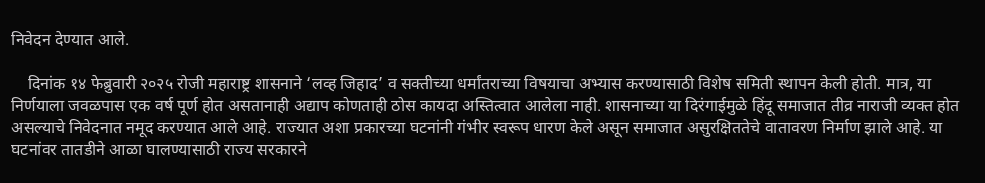निवेदन देण्यात आले.

    दिनांक १४ फेब्रुवारी २०२५ रोजी महाराष्ट्र शासनाने ‘लव्ह जिहाद’ व सक्तीच्या धर्मांतराच्या विषयाचा अभ्यास करण्यासाठी विशेष समिती स्थापन केली होती. मात्र, या निर्णयाला जवळपास एक वर्ष पूर्ण होत असतानाही अद्याप कोणताही ठोस कायदा अस्तित्वात आलेला नाही. शासनाच्या या दिरंगाईमुळे हिंदू समाजात तीव्र नाराजी व्यक्त होत असल्याचे निवेदनात नमूद करण्यात आले आहे. राज्यात अशा प्रकारच्या घटनांनी गंभीर स्वरूप धारण केले असून समाजात असुरक्षिततेचे वातावरण निर्माण झाले आहे. या घटनांवर तातडीने आळा घालण्यासाठी राज्य सरकारने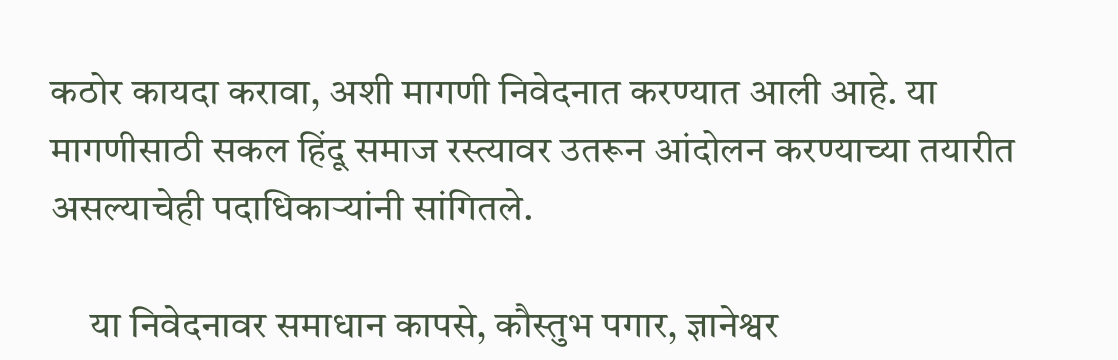कठोर कायदा करावा, अशी मागणी निवेदनात करण्यात आली आहे. या मागणीसाठी सकल हिंदू समाज रस्त्यावर उतरून आंदोलन करण्याच्या तयारीत असल्याचेही पदाधिकाऱ्यांनी सांगितले.

     या निवेदनावर समाधान कापसे, कौस्तुभ पगार, ज्ञानेश्वर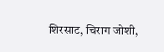शिरसाट, चिराग जोशी,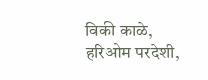विकी काळे, हरिओम परदेशी,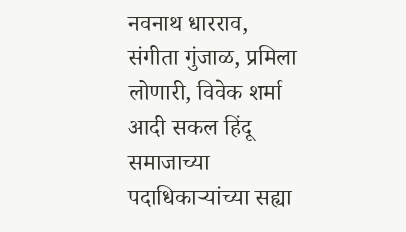नवनाथ धारराव, संगीता गुंजाळ, प्रमिला लोणारी, विवेक शर्मा आदी सकल हिंदू समाजाच्या पदाधिकाऱ्यांच्या सह्या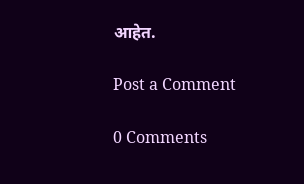आहेत.

Post a Comment

0 Comments